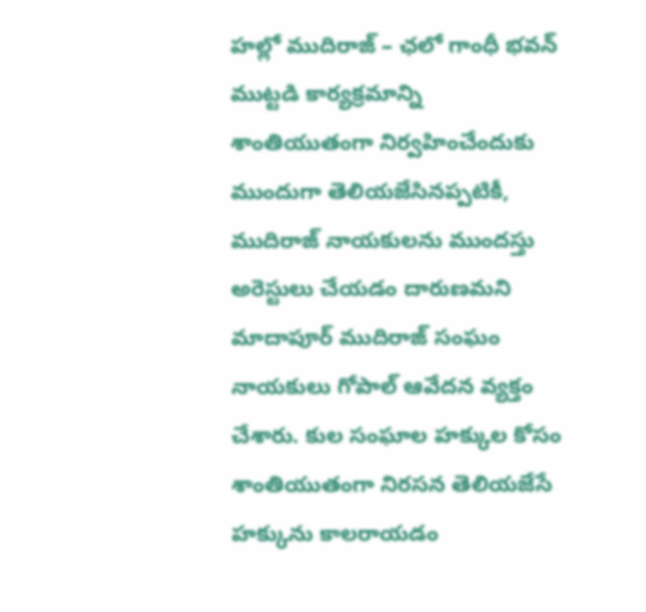హల్లో ముదిరాజ్ – ఛలో గాంధీ భవన్ ముట్టడి కార్యక్రమాన్ని శాంతియుతంగా నిర్వహించేందుకు ముందుగా తెలియజేసినప్పటికీ, ముదిరాజ్ నాయకులను ముందస్తు అరెస్టులు చేయడం దారుణమని మాదాపూర్ ముదిరాజ్ సంఘం నాయకులు గోపాల్ ఆవేదన వ్యక్తం చేశారు. కుల సంఘాల హక్కుల కోసం శాంతియుతంగా నిరసన తెలియజేసే హక్కును కాలరాయడం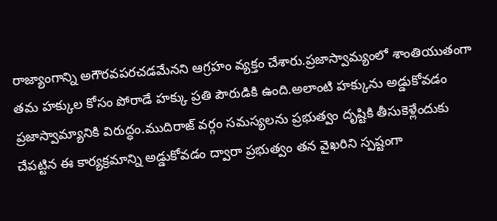రాజ్యాంగాన్ని అగౌరవపరచడమేనని ఆగ్రహం వ్యక్తం చేశారు.ప్రజాస్వామ్యంలో శాంతియుతంగా తమ హక్కుల కోసం పోరాడే హక్కు ప్రతి పౌరుడికి ఉంది.అలాంటి హక్కును అడ్డుకోవడం ప్రజాస్వామ్యానికి విరుద్ధం.ముదిరాజ్ వర్గం సమస్యలను ప్రభుత్వం దృష్టికి తీసుకెళ్లేందుకు చేపట్టిన ఈ కార్యక్రమాన్ని అడ్డుకోవడం ద్వారా ప్రభుత్వం తన వైఖరిని స్పష్టంగా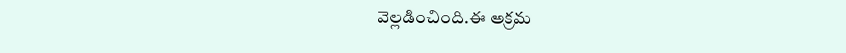వెల్లడించింది.ఈ అక్రమ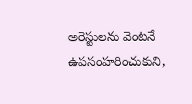అరెస్టులను వెంటనే ఉపసంహరించుకుని,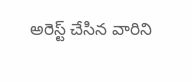అరెస్ట్ చేసిన వారిని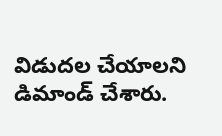విడుదల చేయాలని డిమాండ్ చేశారు.